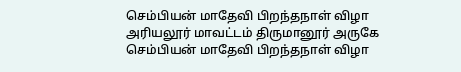செம்பியன் மாதேவி பிறந்தநாள் விழா
அரியலூர் மாவட்டம் திருமானூர் அருகே செம்பியன் மாதேவி பிறந்தநாள் விழா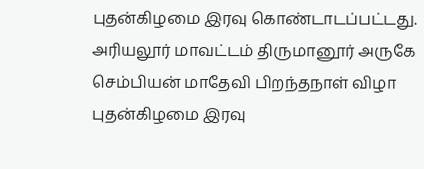புதன்கிழமை இரவு கொண்டாடப்பட்டது.
அரியலூர் மாவட்டம் திருமானூர் அருகே செம்பியன் மாதேவி பிறந்தநாள் விழா புதன்கிழமை இரவு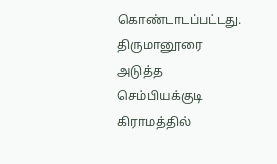கொண்டாடப்பட்டது.
திருமானூரை அடுத்த செம்பியக்குடி கிராமத்தில்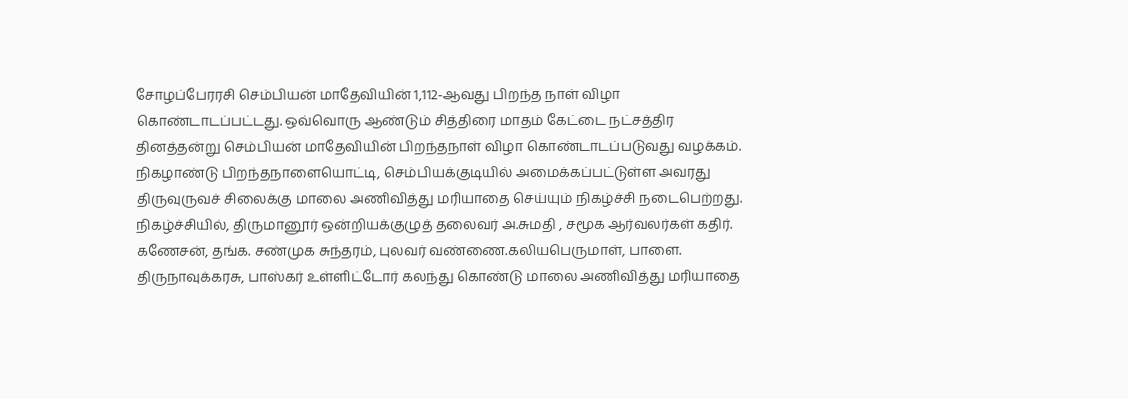சோழப்பேரரசி செம்பியன் மாதேவியின் 1,112-ஆவது பிறந்த நாள் விழா கொண்டாடப்பட்டது. ஒவ்வொரு ஆண்டும் சித்திரை மாதம் கேட்டை நட்சத்திர தினத்தன்று செம்பியன் மாதேவியின் பிறந்தநாள் விழா கொண்டாடப்படுவது வழக்கம். நிகழாண்டு பிறந்தநாளையொட்டி, செம்பியக்குடியில் அமைக்கப்பட்டுள்ள அவரது திருவுருவச் சிலைக்கு மாலை அணிவித்து மரியாதை செய்யும் நிகழ்ச்சி நடைபெற்றது.
நிகழ்ச்சியில், திருமானூர் ஒன்றியக்குழுத் தலைவர் அ.சுமதி , சமூக ஆர்வலர்கள் கதிர். கணேசன், தங்க. சண்முக சுந்தரம், புலவர் வண்ணை.கலியபெருமாள், பாளை. திருநாவுக்கரசு, பாஸ்கர் உள்ளிட்டோர் கலந்து கொண்டு மாலை அணிவித்து மரியாதை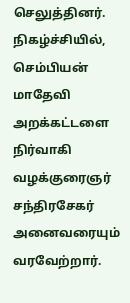செலுத்தினர். நிகழ்ச்சியில், செம்பியன் மாதேவி அறக்கட்டளை நிர்வாகி வழக்குரைஞர் சந்திரசேகர் அனைவரையும் வரவேற்றார்.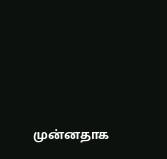முன்னதாக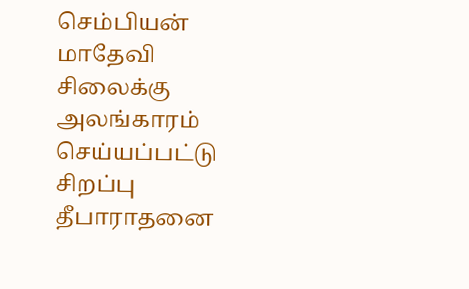செம்பியன் மாதேவி சிலைக்கு அலங்காரம் செய்யப்பட்டு சிறப்பு தீபாராதனை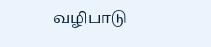வழிபாடு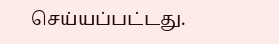செய்யப்பட்டது.